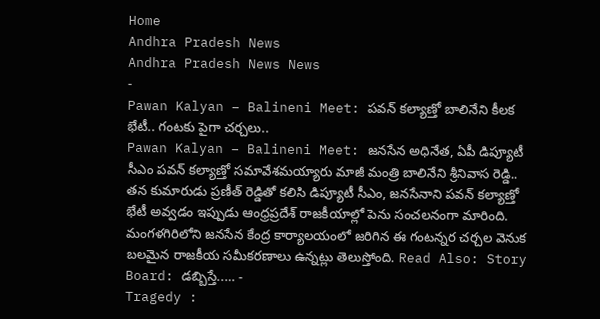Home
Andhra Pradesh News
Andhra Pradesh News News
-
Pawan Kalyan – Balineni Meet: పవన్ కల్యాణ్తో బాలినేని కీలక భేటీ.. గంటకు పైగా చర్చలు..
Pawan Kalyan – Balineni Meet: జనసేన అధినేత, ఏపీ డిప్యూటీ సీఎం పవన్ కల్యాణ్తో సమావేశమయ్యారు మాజీ మంత్రి బాలినేని శ్రీనివాస రెడ్డి.. తన కుమారుడు ప్రణీత్ రెడ్డితో కలిసి డిప్యూటీ సీఎం, జనసేనాని పవన్ కల్యాణ్తో భేటీ అవ్వడం ఇప్పుడు ఆంధ్రప్రదేశ్ రాజకీయాల్లో పెను సంచలనంగా మారింది. మంగళగిరిలోని జనసేన కేంద్ర కార్యాలయంలో జరిగిన ఈ గంటన్నర చర్చల వెనుక బలమైన రాజకీయ సమీకరణాలు ఉన్నట్లు తెలుస్తోంది. Read Also: Story Board: డబ్బిస్తే..… -
Tragedy :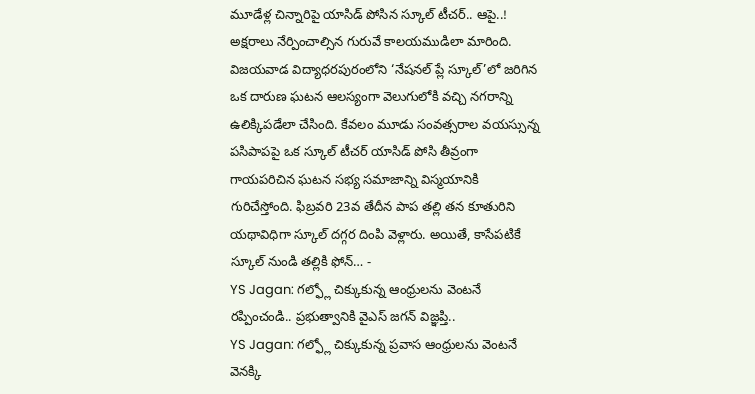మూడేళ్ల చిన్నారిపై యాసిడ్ పోసిన స్కూల్ టీచర్.. ఆపై..!
అక్షరాలు నేర్పించాల్సిన గురువే కాలయముడిలా మారింది. విజయవాడ విద్యాధరపురంలోని ‘నేషనల్ ప్లే స్కూల్’లో జరిగిన ఒక దారుణ ఘటన ఆలస్యంగా వెలుగులోకి వచ్చి నగరాన్ని ఉలిక్కిపడేలా చేసింది. కేవలం మూడు సంవత్సరాల వయస్సున్న పసిపాపపై ఒక స్కూల్ టీచర్ యాసిడ్ పోసి తీవ్రంగా గాయపరిచిన ఘటన సభ్య సమాజాన్ని విస్మయానికి గురిచేస్తోంది. ఫిబ్రవరి 23వ తేదీన పాప తల్లి తన కూతురిని యథావిధిగా స్కూల్ దగ్గర దింపి వెళ్లారు. అయితే, కాసేపటికే స్కూల్ నుండి తల్లికి ఫోన్… -
YS Jagan: గల్ఫ్లో చిక్కుకున్న ఆంధ్రులను వెంటనే రప్పించండి.. ప్రభుత్వానికి వైఎస్ జగన్ విజ్ఞప్తి..
YS Jagan: గల్ఫ్లో చిక్కుకున్న ప్రవాస ఆంధ్రులను వెంటనే వెనక్కి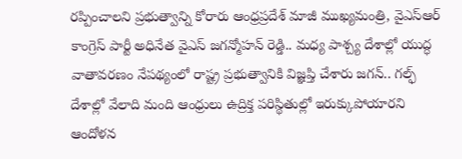రప్పించాలని ప్రభుత్వాన్ని కోరారు ఆంధ్రప్రదేశ్ మాజీ ముఖ్యమంత్రి, వైఎస్ఆర్ కాంగ్రెస్ పార్టీ అధినేత వైఎస్ జగన్మోహన్ రెడ్డి.. మధ్య పాశ్చ్య దేశాల్లో యుద్ధ వాతావరణం నేపథ్యంలో రాష్ట్ర ప్రభుత్వానికి విజ్ఞప్తి చేశారు జగన్.. గల్ఫ్ దేశాల్లో వేలాది మంది ఆంధ్రులు ఉద్రిక్త పరిస్థితుల్లో ఇరుక్కుపోయారని ఆందోళన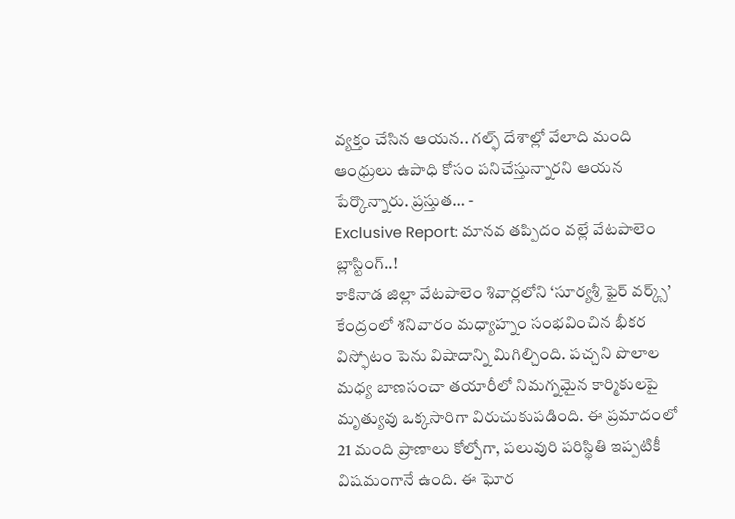వ్యక్తం చేసిన ఆయన.. గల్ఫ్ దేశాల్లో వేలాది మంది ఆంధ్రులు ఉపాధి కోసం పనిచేస్తున్నారని ఆయన పేర్కొన్నారు. ప్రస్తుత… -
Exclusive Report: మానవ తప్పిదం వల్లే వేటపాలెం బ్లాస్టింగ్..!
కాకినాడ జిల్లా వేటపాలెం శివార్లలోని ‘సూర్యశ్రీ ఫైర్ వర్క్స్’ కేంద్రంలో శనివారం మధ్యాహ్నం సంభవించిన భీకర విస్ఫోటం పెను విషాదాన్ని మిగిల్చింది. పచ్చని పొలాల మధ్య బాణసంచా తయారీలో నిమగ్నమైన కార్మికులపై మృత్యువు ఒక్కసారిగా విరుచుకుపడింది. ఈ ప్రమాదంలో 21 మంది ప్రాణాలు కోల్పోగా, పలువురి పరిస్థితి ఇప్పటికీ విషమంగానే ఉంది. ఈ ఘోర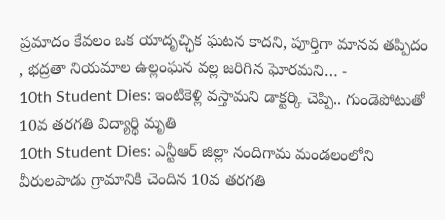ప్రమాదం కేవలం ఒక యాదృచ్ఛిక ఘటన కాదని, పూర్తిగా మానవ తప్పిదం , భద్రతా నియమాల ఉల్లంఘన వల్ల జరిగిన ఘోరమని… -
10th Student Dies: ఇంటికెళ్లి వస్తామని డాక్టర్కి చెప్పి.. గుండెపోటుతో 10వ తరగతి విద్యార్థి మృతి
10th Student Dies: ఎన్టీఆర్ జిల్లా నందిగామ మండలంలోని వీరులపాడు గ్రామానికి చెందిన 10వ తరగతి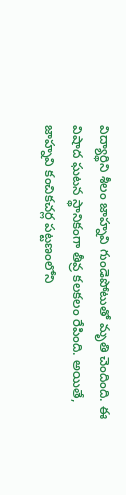విద్యార్థిని శీలం జాహ్నవి గుండెపోటుతో మృతి చెందింది. ఈ విషాద ఘటన స్థానికంగా తీవ్ర కలకలం రేపింది. అయితే, జాహ్నవి కంచికచర్ల పట్టణంలోని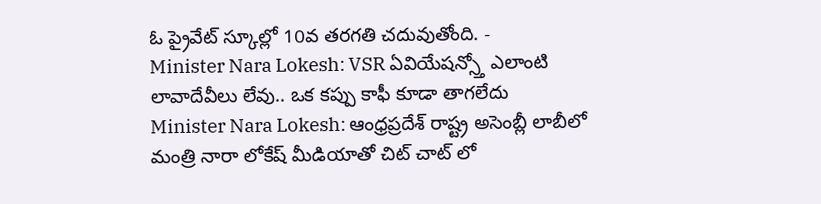ఓ ప్రైవేట్ స్కూల్లో 10వ తరగతి చదువుతోంది. -
Minister Nara Lokesh: VSR ఏవియేషన్స్తో ఎలాంటి లావాదేవీలు లేవు.. ఒక కప్పు కాఫీ కూడా తాగలేదు
Minister Nara Lokesh: ఆంధ్రప్రదేశ్ రాష్ట్ర అసెంబ్లీ లాబీలో మంత్రి నారా లోకేష్ మీడియాతో చిట్ చాట్ లో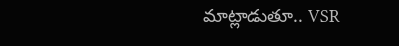మాట్లాడుతూ.. VSR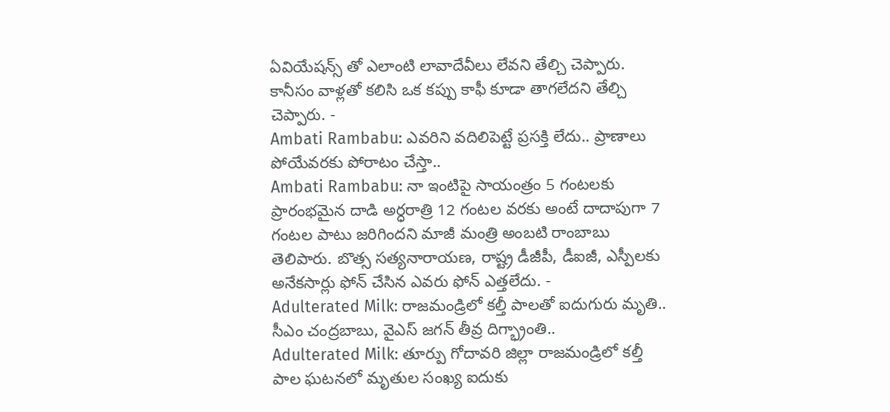ఏవియేషన్స్ తో ఎలాంటి లావాదేవీలు లేవని తేల్చి చెప్పారు. కానీసం వాళ్లతో కలిసి ఒక కప్పు కాఫీ కూడా తాగలేదని తేల్చి చెప్పారు. -
Ambati Rambabu: ఎవరిని వదిలిపెట్టే ప్రసక్తి లేదు.. ప్రాణాలు పోయేవరకు పోరాటం చేస్తా..
Ambati Rambabu: నా ఇంటిపై సాయంత్రం 5 గంటలకు ప్రారంభమైన దాడి అర్ధరాత్రి 12 గంటల వరకు అంటే దాదాపుగా 7 గంటల పాటు జరిగిందని మాజీ మంత్రి అంబటి రాంబాబు తెలిపారు. బొత్స సత్యనారాయణ, రాష్ట్ర డీజీపీ, డీఐజీ, ఎస్పీలకు అనేకసార్లు ఫోన్ చేసిన ఎవరు ఫోన్ ఎత్తలేదు. -
Adulterated Milk: రాజమండ్రిలో కల్తీ పాలతో ఐదుగురు మృతి.. సీఎం చంద్రబాబు, వైఎస్ జగన్ తీవ్ర దిగ్భ్రాంతి..
Adulterated Milk: తూర్పు గోదావరి జిల్లా రాజమండ్రిలో కల్తీ పాల ఘటనలో మృతుల సంఖ్య ఐదుకు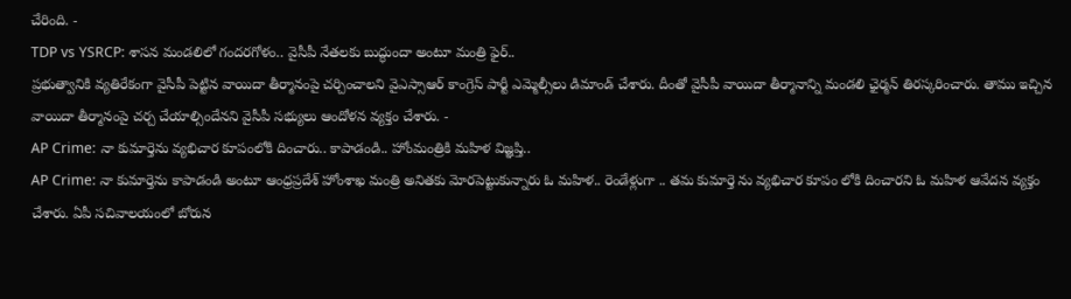చేరింది. -
TDP vs YSRCP: శాసన మండలిలో గందరగోళం.. వైసీపీ నేతలకు బుద్ధుందా అంటూ మంత్రి ఫైర్..
ప్రభుత్వానికి వ్యతిరేకంగా వైసీపీ పెట్టిన వాయిదా తీర్మానంపై చర్చించాలని వైఎస్సాఆర్ కాంగ్రెస్ పార్టీ ఎమ్మెల్సీలు డిమాండ్ చేశారు. దీంతో వైసీపీ వాయిదా తీర్మానాన్ని మండలి ఛైర్మన్ తిరస్కరించారు. తాము ఇచ్చిన వాయిదా తీర్మానంపై చర్చ చేయాల్సిందేనని వైసీపీ సభ్యులు ఆందోళన వ్యక్తం చేశారు. -
AP Crime: నా కుమార్తెను వ్యభిచార కూపంలోకి దించారు.. కాపాడండి.. హోంమంత్రికి మహిళ విజ్ఞప్తి..
AP Crime: నా కుమార్తెను కాపాడండి అంటూ ఆంధ్రప్రదేశ్ హోంశాఖ మంత్రి అనితకు మోరపెట్టుకున్నారు ఓ మహిళ.. రెండేళ్లుగా .. తమ కుమార్తె ను వ్యభిచార కూపం లోకి దించారని ఓ మహిళ ఆవేదన వ్యక్తం చేశారు. ఏపీ సచివాలయంలో బోరున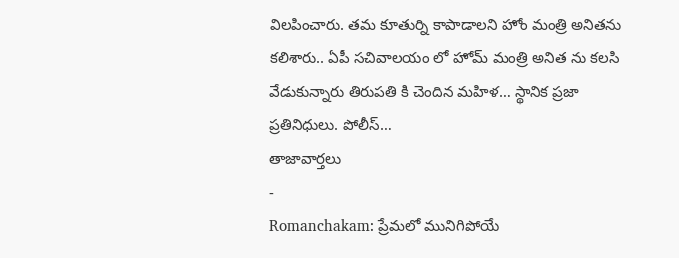విలపించారు. తమ కూతుర్ని కాపాడాలని హోం మంత్రి అనితను కలిశారు.. ఏపీ సచివాలయం లో హోమ్ మంత్రి అనిత ను కలసి వేడుకున్నారు తిరుపతి కి చెందిన మహిళ… స్థానిక ప్రజా ప్రతినిధులు. పోలీస్…
తాజావార్తలు
-
Romanchakam: ప్రేమలో మునిగిపోయే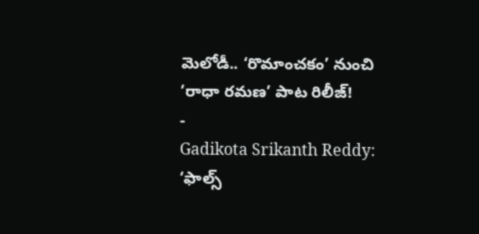మెలోడీ.. ‘రొమాంచకం’ నుంచి ‘రాధా రమణ’ పాట రిలీజ్!
-
Gadikota Srikanth Reddy: ‘ఫాల్స్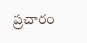ప్రచారం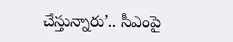చేస్తున్నారు’.. సీఎంపై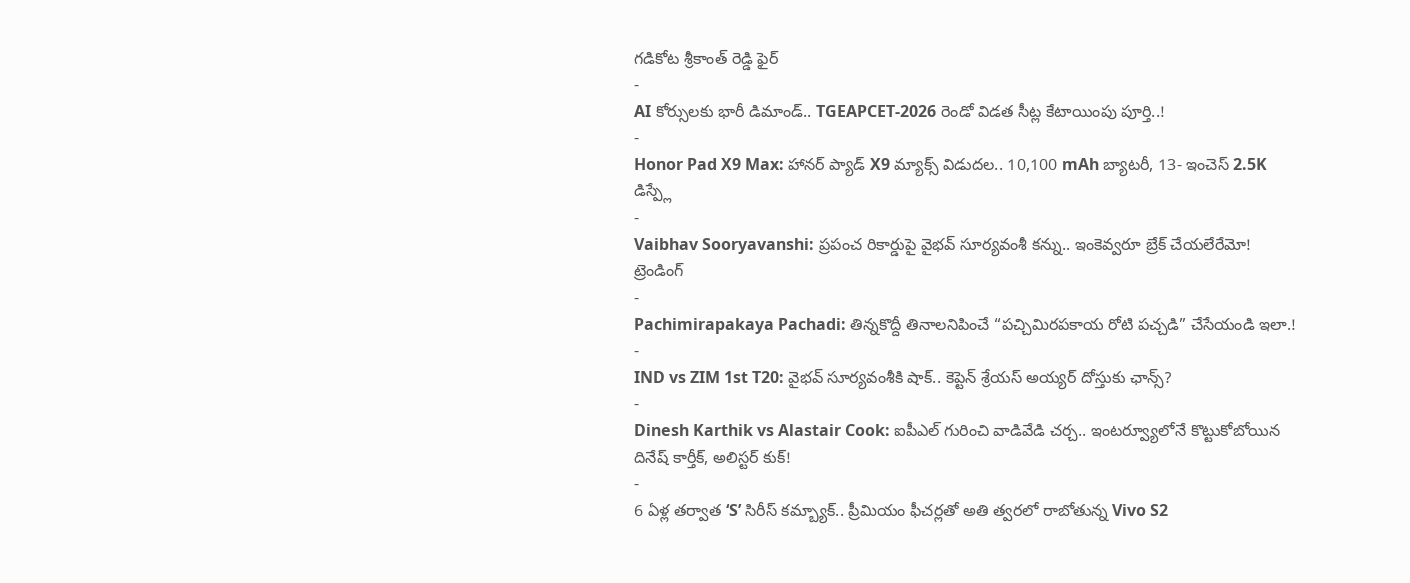గడికోట శ్రీకాంత్ రెడ్డి ఫైర్
-
AI కోర్సులకు భారీ డిమాండ్.. TGEAPCET-2026 రెండో విడత సీట్ల కేటాయింపు పూర్తి..!
-
Honor Pad X9 Max: హానర్ ప్యాడ్ X9 మ్యాక్స్ విడుదల.. 10,100 mAh బ్యాటరీ, 13- ఇంచెస్ 2.5K డిస్ప్లే
-
Vaibhav Sooryavanshi: ప్రపంచ రికార్డుపై వైభవ్ సూర్యవంశీ కన్ను.. ఇంకెవ్వరూ బ్రేక్ చేయలేరేమో!
ట్రెండింగ్
-
Pachimirapakaya Pachadi: తిన్నకొద్దీ తినాలనిపించే “పచ్చిమిరపకాయ రోటి పచ్చడి” చేసేయండి ఇలా.!
-
IND vs ZIM 1st T20: వైభవ్ సూర్యవంశీకి షాక్.. కెప్టెన్ శ్రేయస్ అయ్యర్ దోస్తుకు ఛాన్స్?
-
Dinesh Karthik vs Alastair Cook: ఐపీఎల్ గురించి వాడివేడి చర్చ.. ఇంటర్వ్యూలోనే కొట్టుకోబోయిన దినేష్ కార్తీక్, అలిస్టర్ కుక్!
-
6 ఏళ్ల తర్వాత ‘S’ సిరీస్ కమ్బ్యాక్.. ప్రీమియం ఫీచర్లతో అతి త్వరలో రాబోతున్న Vivo S2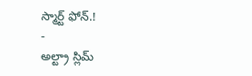స్మార్ట్ ఫోన్.!
-
అల్ట్రా స్లిమ్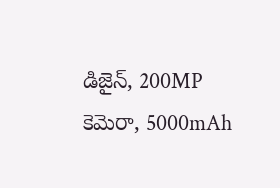డిజైన్, 200MP కెమెరా, 5000mAh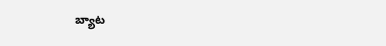బ్యాట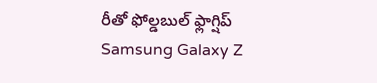రీతో ఫోల్డబుల్ ఫ్లాగ్షిప్ Samsung Galaxy Z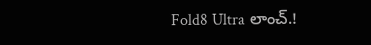Fold8 Ultra లాంచ్.!